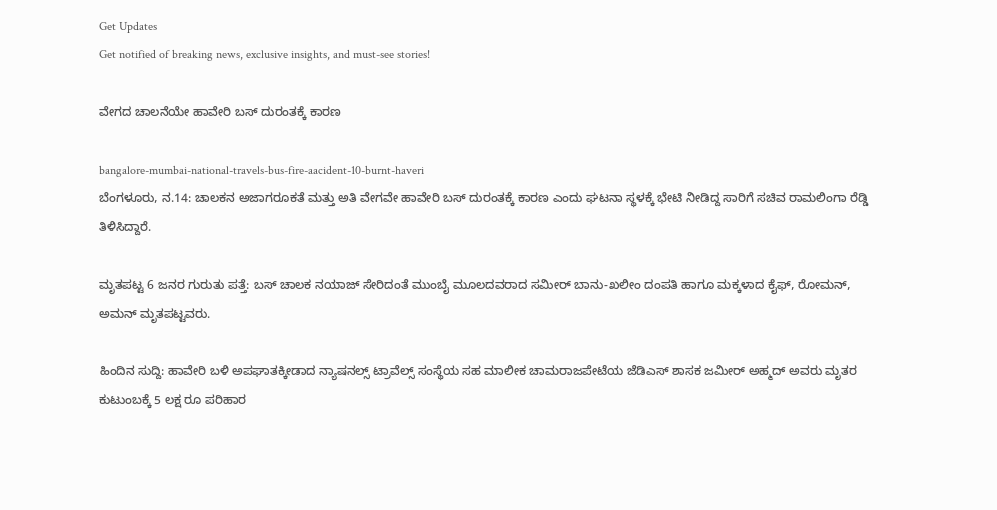Get Updates
Get notified of breaking news, exclusive insights, and must-see stories!

ವೇಗದ ಚಾಲನೆಯೇ ಹಾವೇರಿ ಬಸ್ ದುರಂತಕ್ಕೆ ಕಾರಣ

bangalore-mumbai-national-travels-bus-fire-aacident-10-burnt-haveri
ಬೆಂಗಳೂರು, ನ.14: ಚಾಲಕನ ಅಜಾಗರೂಕತೆ ಮತ್ತು ಅತಿ ವೇಗವೇ ಹಾವೇರಿ ಬಸ್ ದುರಂತಕ್ಕೆ ಕಾರಣ ಎಂದು ಘಟನಾ ಸ್ಥಳಕ್ಕೆ ಭೇಟಿ ನೀಡಿದ್ದ ಸಾರಿಗೆ ಸಚಿವ ರಾಮಲಿಂಗಾ ರೆಡ್ಡಿ ತಿಳಿಸಿದ್ದಾರೆ.

ಮೃತಪಟ್ಟ 6 ಜನರ ಗುರುತು ಪತ್ತೆ: ಬಸ್ ಚಾಲಕ ನಯಾಜ್ ಸೇರಿದಂತೆ ಮುಂಬೈ ಮೂಲದವರಾದ ಸಮೀರ್ ಬಾನು-ಖಲೀಂ ದಂಪತಿ ಹಾಗೂ ಮಕ್ಕಳಾದ ಕೈಫ್, ರೋಮನ್, ಅಮನ್ ಮೃತಪಟ್ಟವರು.

ಹಿಂದಿನ ಸುದ್ದಿ: ಹಾವೇರಿ ಬಳಿ ಅಪಘಾತಕ್ಕೀಡಾದ ನ್ಯಾಷನಲ್ಸ್ ಟ್ರಾವೆಲ್ಸ್‌ ಸಂಸ್ಥೆಯ ಸಹ ಮಾಲೀಕ ಚಾಮರಾಜಪೇಟೆಯ ಜೆಡಿಎಸ್ ಶಾಸಕ ಜಮೀರ್ ಅಹ್ಮದ್ ಅವರು ಮೃತರ ಕುಟುಂಬಕ್ಕೆ 5 ಲಕ್ಷ ರೂ ಪರಿಹಾರ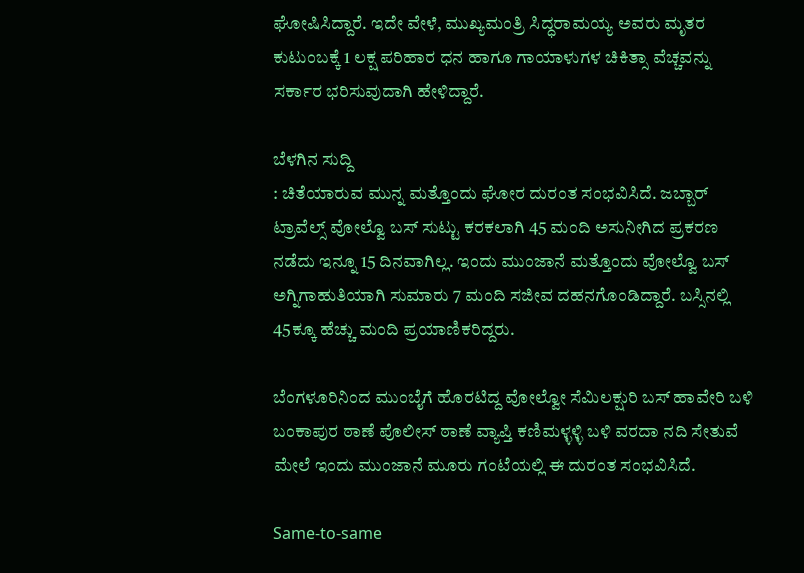ಘೋಷಿಸಿದ್ದಾರೆ. ಇದೇ ವೇಳೆ, ಮುಖ್ಯಮಂತ್ರಿ ಸಿದ್ಧರಾಮಯ್ಯ ಅವರು ಮೃತರ ಕುಟುಂಬಕ್ಕೆ 1 ಲಕ್ಷ ಪರಿಹಾರ ಧನ ಹಾಗೂ ಗಾಯಾಳುಗಳ ಚಿಕಿತ್ಸಾ ವೆಚ್ಚವನ್ನು ಸರ್ಕಾರ ಭರಿಸುವುದಾಗಿ ಹೇಳಿದ್ದಾರೆ.

ಬೆಳಗಿನ ಸುದ್ದಿ
: ಚಿತೆಯಾರುವ ಮುನ್ನ ಮತ್ತೊಂದು ಘೋರ ದುರಂತ ಸಂಭವಿಸಿದೆ. ಜಬ್ಬಾರ್ ಟ್ರಾವೆಲ್ಸ್ ವೋಲ್ವೊ ಬಸ್ ಸುಟ್ಟು ಕರಕಲಾಗಿ 45 ಮಂದಿ ಅಸುನೀಗಿದ ಪ್ರಕರಣ ನಡೆದು ಇನ್ನೂ 15 ದಿನವಾಗಿಲ್ಲ. ಇಂದು ಮುಂಜಾನೆ ಮತ್ತೊಂದು ವೋಲ್ವೊ ಬಸ್ ಅಗ್ನಿಗಾಹುತಿಯಾಗಿ ಸುಮಾರು 7 ಮಂದಿ ಸಜೀವ ದಹನಗೊಂಡಿದ್ದಾರೆ. ಬಸ್ಸಿನಲ್ಲಿ 45ಕ್ಕೂ ಹೆಚ್ಚು ಮಂದಿ ಪ್ರಯಾಣಿಕರಿದ್ದರು.

ಬೆಂಗಳೂರಿನಿಂದ ಮುಂಬೈಗೆ ಹೊರಟಿದ್ದ ವೋಲ್ವೋ ಸೆಮಿಲಕ್ಷುರಿ ಬಸ್ ಹಾವೇರಿ ಬಳಿ ಬಂಕಾಪುರ ಠಾಣೆ ಪೊಲೀಸ್ ಠಾಣೆ ವ್ಯಾಪ್ತಿ ಕಣಿಮಳ್ಳಳ್ಳಿ ಬಳಿ ವರದಾ ನದಿ ಸೇತುವೆ ಮೇಲೆ ಇಂದು ಮುಂಜಾನೆ ಮೂರು ಗಂಟೆಯಲ್ಲಿ ಈ ದುರಂತ ಸಂಭವಿಸಿದೆ.

Same-to-same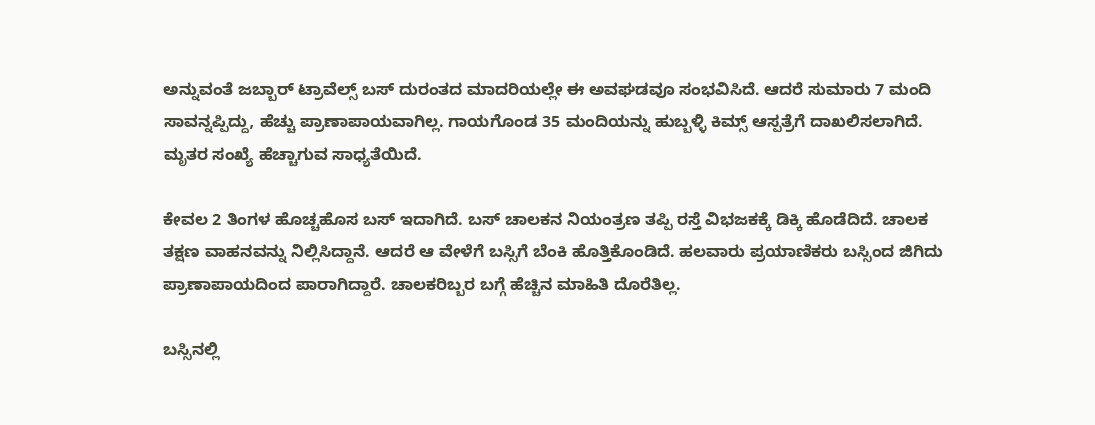ಅನ್ನುವಂತೆ ಜಬ್ಬಾರ್ ಟ್ರಾವೆಲ್ಸ್ ಬಸ್ ದುರಂತದ ಮಾದರಿಯಲ್ಲೇ ಈ ಅವಘಡವೂ ಸಂಭವಿಸಿದೆ. ಆದರೆ ಸುಮಾರು 7 ಮಂದಿ ಸಾವನ್ನಪ್ಪಿದ್ದು, ಹೆಚ್ಚು ಪ್ರಾಣಾಪಾಯವಾಗಿಲ್ಲ. ಗಾಯಗೊಂಡ 35 ಮಂದಿಯನ್ನು ಹುಬ್ಬಳ್ಳಿ ಕಿಮ್ಸ್ ಆಸ್ಪತ್ರೆಗೆ ದಾಖಲಿಸಲಾಗಿದೆ. ಮೃತರ ಸಂಖ್ಯೆ ಹೆಚ್ಚಾಗುವ ಸಾಧ್ಯತೆಯಿದೆ.

ಕೇವಲ 2 ತಿಂಗಳ ಹೊಚ್ಚಹೊಸ ಬಸ್ ಇದಾಗಿದೆ. ಬಸ್ ಚಾಲಕನ ನಿಯಂತ್ರಣ ತಪ್ಪಿ ರಸ್ತೆ ವಿಭಜಕಕ್ಕೆ ಡಿಕ್ಕಿ ಹೊಡೆದಿದೆ. ಚಾಲಕ ತಕ್ಷಣ ವಾಹನವನ್ನು ನಿಲ್ಲಿಸಿದ್ದಾನೆ. ಆದರೆ ಆ ವೇಳೆಗೆ ಬಸ್ಸಿಗೆ ಬೆಂಕಿ ಹೊತ್ತಿಕೊಂಡಿದೆ. ಹಲವಾರು ಪ್ರಯಾಣಿಕರು ಬಸ್ಸಿಂದ ಜಿಗಿದು ಪ್ರಾಣಾಪಾಯದಿಂದ ಪಾರಾಗಿದ್ದಾರೆ. ಚಾಲಕರಿಬ್ಬರ ಬಗ್ಗೆ ಹೆಚ್ಚಿನ ಮಾಹಿತಿ ದೊರೆತಿಲ್ಲ.

ಬಸ್ಸಿನಲ್ಲಿ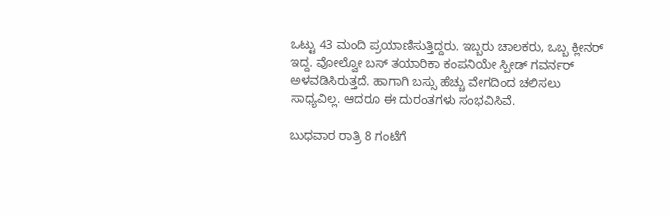ಒಟ್ಟು 43 ಮಂದಿ ಪ್ರಯಾಣಿಸುತ್ತಿದ್ದರು. ಇಬ್ಬರು ಚಾಲಕರು, ಒಬ್ಬ ಕ್ಲೀನರ್ ಇದ್ದ. ವೋಲ್ವೋ ಬಸ್ ತಯಾರಿಕಾ ಕಂಪನಿಯೇ ಸ್ಪೀಡ್ ಗವರ್ನರ್ ಅಳವಡಿಸಿರುತ್ತದೆ. ಹಾಗಾಗಿ ಬಸ್ಸು ಹೆಚ್ಚು ವೇಗದಿಂದ ಚಲಿಸಲು ಸಾಧ್ಯವಿಲ್ಲ. ಆದರೂ ಈ ದುರಂತಗಳು ಸಂಭವಿಸಿವೆ.

ಬುಧವಾರ ರಾತ್ರಿ 8 ಗಂಟೆಗೆ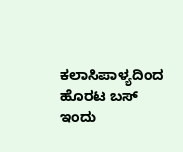ಕಲಾಸಿಪಾಳ್ಯದಿಂದ ಹೊರಟ ಬಸ್ ಇಂದು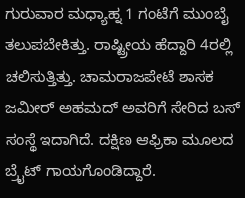ಗುರುವಾರ ಮಧ್ಯಾಹ್ನ 1 ಗಂಟೆಗೆ ಮುಂಬೈ ತಲುಪಬೇಕಿತ್ತು. ರಾಷ್ಟ್ರೀಯ ಹೆದ್ದಾರಿ 4ರಲ್ಲಿ ಚಲಿಸುತ್ತಿತ್ತು. ಚಾಮರಾಜಪೇಟೆ ಶಾಸಕ ಜಮೀರ್ ಅಹಮದ್ ಅವರಿಗೆ ಸೇರಿದ ಬಸ್ ಸಂಸ್ಥೆ ಇದಾಗಿದೆ. ದಕ್ಷಿಣ ಆಫ್ರಿಕಾ ಮೂಲದ ಬ್ರೈಟ್ ಗಾಯಗೊಂಡಿದ್ದಾರೆ.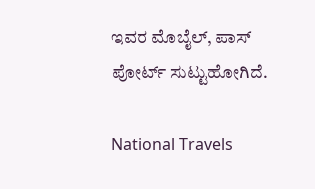ಇವರ ಮೊಬೈಲ್, ಪಾಸ್ ಪೋರ್ಟ್ ಸುಟ್ಟುಹೋಗಿದೆ.

National Travels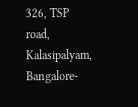326, TSP road, Kalasipalyam, Bangalore-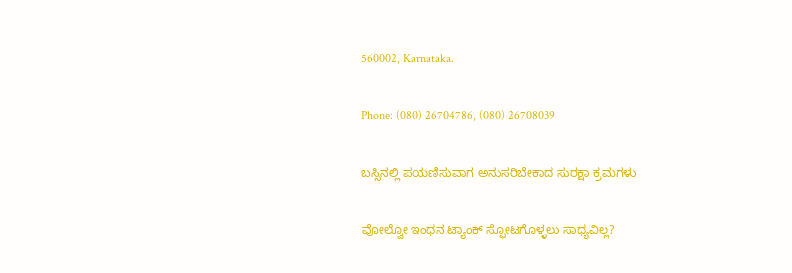560002, Karnataka.

Phone: (080) 26704786, (080) 26708039

ಬಸ್ಸಿನಲ್ಲಿ ಪಯಣಿಸುವಾಗ ಅನುಸರಿಬೇಕಾದ ಸುರಕ್ಷಾ ಕ್ರಮಗಳು

ವೋಲ್ವೋ ಇಂಧನ ಟ್ಯಾಂಕ್ ಸ್ಫೋಟಗೊಳ್ಳಲು ಸಾಧ್ಯವಿಲ್ಲ?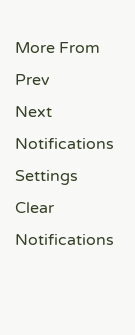More From
Prev
Next
Notifications
Settings
Clear Notifications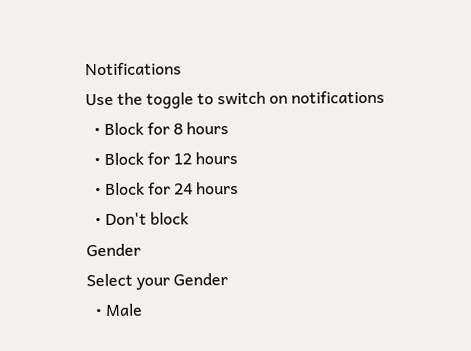Notifications
Use the toggle to switch on notifications
  • Block for 8 hours
  • Block for 12 hours
  • Block for 24 hours
  • Don't block
Gender
Select your Gender
  • Male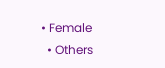• Female
  • Others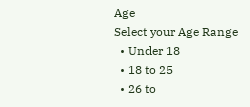Age
Select your Age Range
  • Under 18
  • 18 to 25
  • 26 to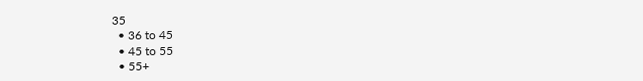35
  • 36 to 45
  • 45 to 55
  • 55+